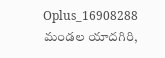Oplus_16908288
మండల యాదగిరి,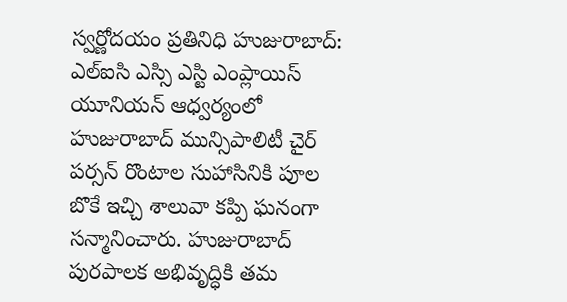స్వర్ణోదయం ప్రతినిధి హుజురాబాద్: ఎల్ఐసి ఎస్సి ఎస్టి ఎంప్లాయిస్ యూనియన్ ఆధ్వర్యంలో హుజురాబాద్ మున్సిపాలిటీ చైర్ పర్సన్ రొంటాల సుహాసినికి పూల బొకే ఇచ్చి శాలువా కప్పి ఘనంగా సన్మానించారు. హుజురాబాద్ పురపాలక అభివృద్ధికి తమ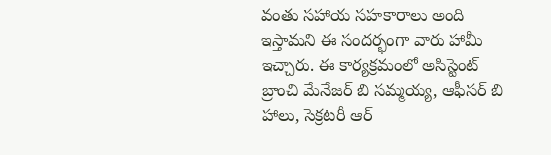వంతు సహాయ సహకారాలు అంది ఇస్తామని ఈ సందర్భంగా వారు హామీ ఇచ్చారు. ఈ కార్యక్రమంలో అసిస్టెంట్ బ్రాంచి మేనేజర్ బి సమ్మయ్య, ఆఫీసర్ బి హాలు, సెక్రటరీ ఆర్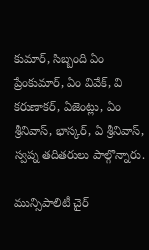కుమార్, సిబ్బంది ఏం ప్రేంకుమార్, ఏం వివేక్, వి కరుణాకర్, ఏజెంట్లు, ఏం శ్రీనివాస్, భాస్కర్, ఏ శ్రీనివాస్, స్వప్న తదితరులు పాల్గొన్నారు.

మున్సిపాలిటీ చైర్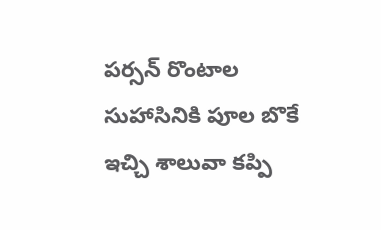పర్సన్ రొంటాల సుహాసినికి పూల బొకే ఇచ్చి శాలువా కప్పి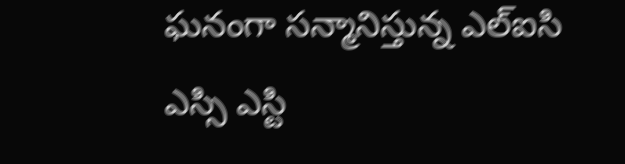ఘనంగా సన్మానిస్తున్న ఎల్ఐసి ఎస్సి ఎస్టి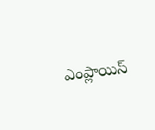ఎంప్లాయిస్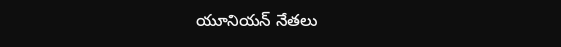యూనియన్ నేతలు